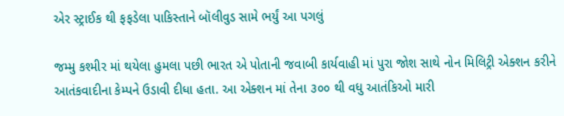એર સ્ટ્રાઈક થી ફફડેલા પાકિસ્તાને બૉલીવુડ સામે ભર્યું આ પગલું

જમ્મુ કશ્મીર માં થયેલા હુમલા પછી ભારત એ પોતાની જવાબી કાર્યવાહી માં પુરા જોશ સાથે નોન મિલિટ્રી એક્શન કરીને આતંકવાદીના કેમ્પને ઉડાવી દીધા હતા. આ એક્શન માં તેના ૩૦૦ થી વધુ આતંકિઓ મારી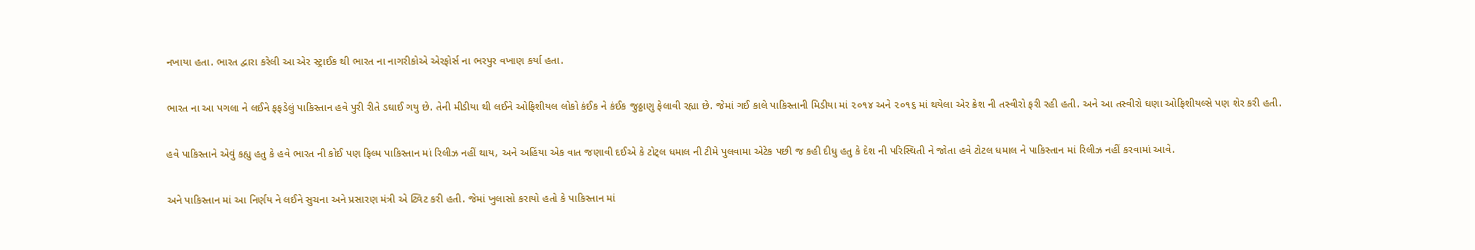નખાયા હતા. ભારત દ્વારા કરેલી આ એર સ્ટ્રાઈક થી ભારત ના નાગરીકોએ એરફોર્સ ના ભરપુર વખાણ કર્યા હતા.

ભારત ના આ પગલા ને લઈને ફફડેલું પાકિસ્તાન હવે પુરી રીતે ડઘાઈ ગયુ છે. તેની મીડીયા થી લઈને ઓફિશીયલ લોકો કંઈક ને કંઈક જુઠ્ઠાણુ ફેલાવી રહ્યા છે. જેમાં ગઈ કાલે પાકિસ્તાની મિડીયા માં ૨૦૧૪ અને ૨૦૧૬ માં થયેલા એર ક્રેશ ની તસ્વીરો ફરી રહી હતી. અને આ તસ્વીરો ઘણા ઓફિશીયલ્સે પણ શેર કરી હતી.

હવે પાકિસ્તાને એવું કહ્યુ હતુ કે હવે ભારત ની કોઈ પણ ફિલ્મ પાકિસ્તાન માં રિલીઝ નહીં થાય, અને અહિંયા એક વાત જણાવી દઈએ કે ટોટ્લ ધમાલ ની ટીમે પુલવામા એટેક પછી જ કહી દીધુ હતુ કે દેશ ની પરિસ્થિતી ને જોતા હવે ટોટલ ધમાલ ને પાકિસ્તાન માં રિલીઝ નહીં કરવામાં આવે.

અને પાકિસ્તાન માં આ નિર્ણય ને લઈને સુચના અને પ્રસારણ મંત્રી એ ટ્વિટ કરી હતી. જેમાં ખુલાસો કરાયો હતો કે પાકિસ્તાન માં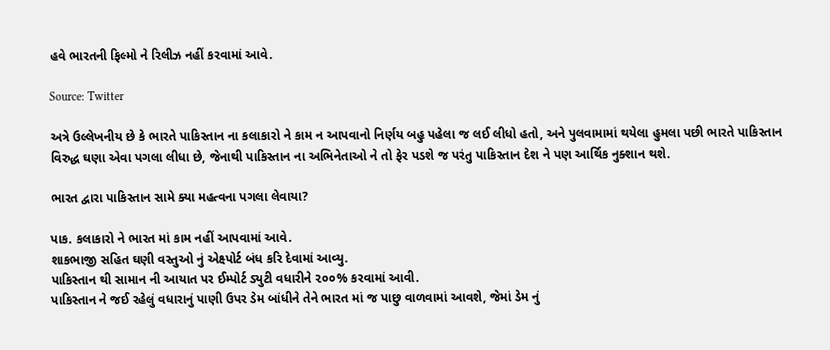હવે ભારતની ફિલ્મો ને રિલીઝ નહીં કરવામાં આવે.

Source: Twitter

અત્રે ઉલ્લેખનીય છે કે ભારતે પાકિસ્તાન ના કલાકારો ને કામ ન આપવાનો નિર્ણય બહુ પહેલા જ લઈ લીધો હતો, અને પુલવામામાં થયેલા હુમલા પછી ભારતે પાકિસ્તાન વિરુદ્ધ ઘણા એવા પગલા લીધા છે, જેનાથી પાકિસ્તાન ના અભિનેતાઓ ને તો ફેર પડશે જ પરંતુ પાકિસ્તાન દેશ ને પણ આર્થિક નુક્શાન થશે.

ભારત દ્વારા પાકિસ્તાન સામે ક્યા મહત્વના પગલા લેવાયા?

પાક. કલાકારો ને ભારત માં કામ નહીં આપવામાં આવે.
શાકભાજી સહિત ઘણી વસ્તુઓ નું એક્ષ્પોર્ટ બંધ કરિ દેવામાં આવ્યુ.
પાકિસ્તાન થી સામાન ની આયાત પર ઈમ્પોર્ટ ડ્યુટી વધારીને ૨૦૦% કરવામાં આવી.
પાકિસ્તાન ને જઈ રહેલું વધારાનું પાણી ઉપર ડેમ બાંધીને તેને ભારત માં જ પાછુ વાળવામાં આવશે, જેમાં ડેમ નું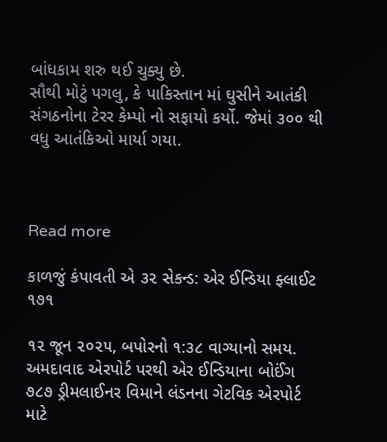બાંધકામ શરુ થઈ ચુક્યુ છે.
સૌથી મોટું પગલુ, કે પાકિસ્તાન માં ઘુસીને આતંકી સંગઠનોના ટેરર કેમ્પો નો સફાયો કર્યો. જેમાં ૩૦૦ થી વધુ આતંકિઓ માર્યા ગયા.



Read more

કાળજું કંપાવતી એ ૩૨ સેકન્ડ: એર ઈન્ડિયા ફ્લાઈટ ૧૭૧

૧૨ જૂન ૨૦૨૫, બપોરનો ૧:૩૮ વાગ્યાનો સમય. અમદાવાદ એરપોર્ટ પરથી એર ઈન્ડિયાના બોઈંગ ૭૮૭ ડ્રીમલાઈનર વિમાને લંડનના ગેટવિક એરપોર્ટ માટે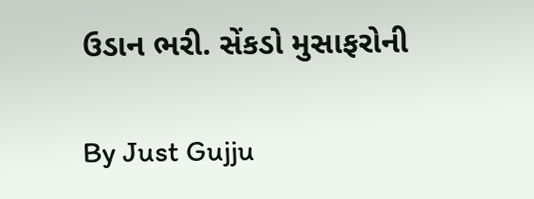ઉડાન ભરી. સેંકડો મુસાફરોની

By Just Gujju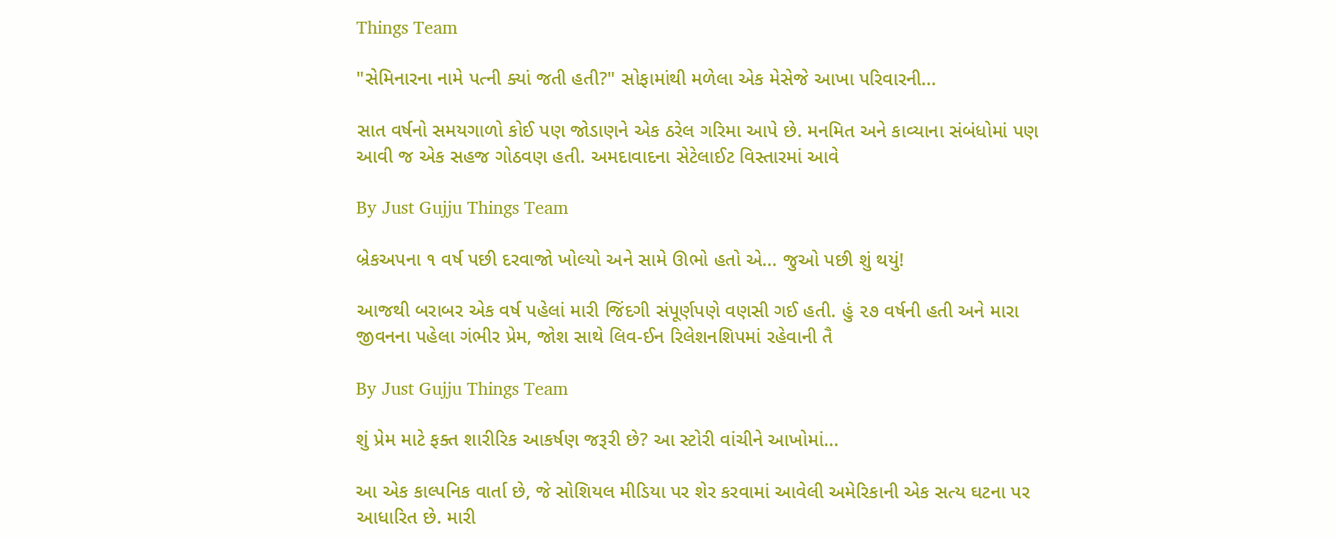Things Team

"સેમિનારના નામે પત્ની ક્યાં જતી હતી?" સોફામાંથી મળેલા એક મેસેજે આખા પરિવારની...

સાત વર્ષનો સમયગાળો કોઈ પણ જોડાણને એક ઠરેલ ગરિમા આપે છે. મનમિત અને કાવ્યાના સંબંધોમાં પણ આવી જ એક સહજ ગોઠવણ હતી. અમદાવાદના સેટેલાઈટ વિસ્તારમાં આવે

By Just Gujju Things Team

બ્રેકઅપના ૧ વર્ષ પછી દરવાજો ખોલ્યો અને સામે ઊભો હતો એ... જુઓ પછી શું થયું!

આજથી બરાબર એક વર્ષ પહેલાં મારી જિંદગી સંપૂર્ણપણે વણસી ગઈ હતી. હું ૨૭ વર્ષની હતી અને મારા જીવનના પહેલા ગંભીર પ્રેમ, જોશ સાથે લિવ-ઈન રિલેશનશિપમાં રહેવાની તૈ

By Just Gujju Things Team

શું પ્રેમ માટે ફક્ત શારીરિક આકર્ષણ જરૂરી છે? આ સ્ટોરી વાંચીને આખોમાં...

આ એક કાલ્પનિક વાર્તા છે, જે સોશિયલ મીડિયા પર શેર કરવામાં આવેલી અમેરિકાની એક સત્ય ઘટના પર આધારિત છે. મારી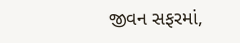જીવન સફરમાં,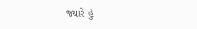જ્યારે હું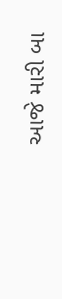આજે મારી બા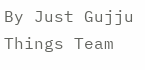By Just Gujju Things Team